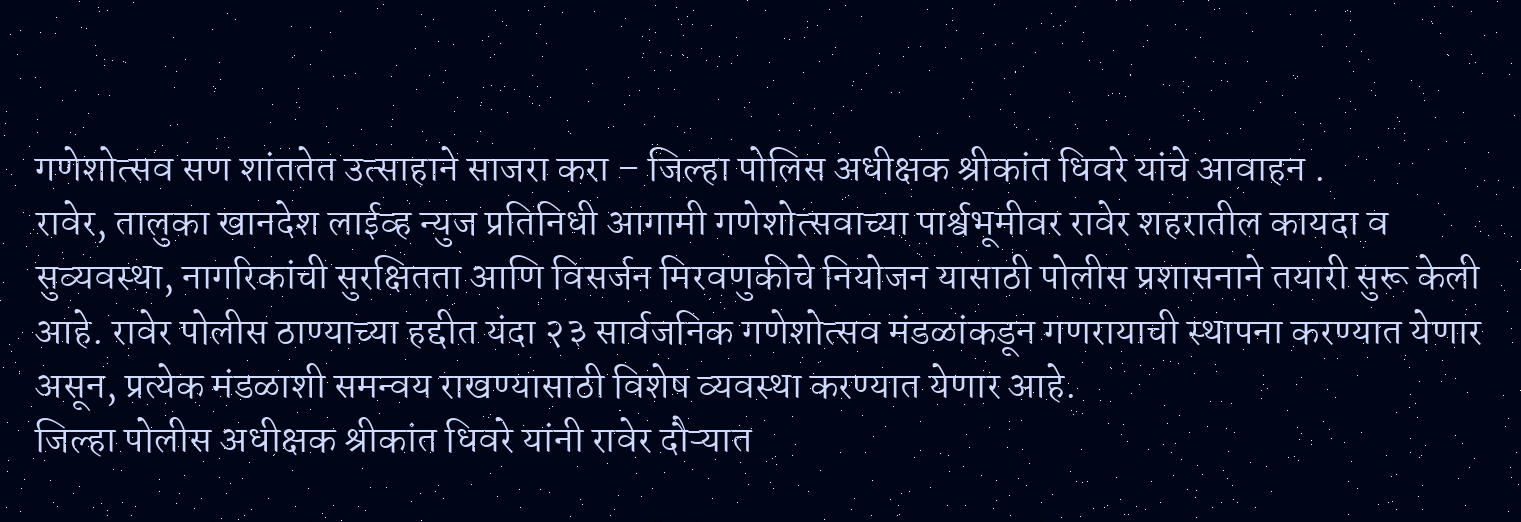गणेशोत्सव सण शांततेत उत्साहाने साजरा करा – जिल्हा पोलिस अधीक्षक श्रीकांत धिवरे यांचे आवाहन .
रावेर, तालुका खानदेश लाईव्ह न्युज प्रतिनिधी आगामी गणेशोत्सवाच्या पार्श्वभूमीवर रावेर शहरातील कायदा व सुव्यवस्था, नागरिकांची सुरक्षितता आणि विसर्जन मिरवणुकीचे नियोजन यासाठी पोलीस प्रशासनाने तयारी सुरू केली आहे. रावेर पोलीस ठाण्याच्या हद्दीत यंदा २३ सार्वजनिक गणेशोत्सव मंडळांकडून गणरायाची स्थापना करण्यात येणार असून, प्रत्येक मंडळाशी समन्वय राखण्यासाठी विशेष व्यवस्था करण्यात येणार आहे.
जिल्हा पोलीस अधीक्षक श्रीकांत धिवरे यांनी रावेर दौऱ्यात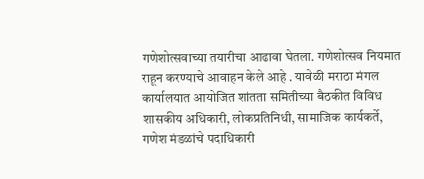गणेशोत्सवाच्या तयारीचा आढावा घेतला. गणेशोत्सव नियमात राहून करण्याचे आवाहन केले आहे . यावेळी मराठा मंगल कार्यालयात आयोजित शांतता समितीच्या बैठकीत विविध शासकीय अधिकारी, लोकप्रतिनिधी, सामाजिक कार्यकर्ते, गणेश मंडळांचे पदाधिकारी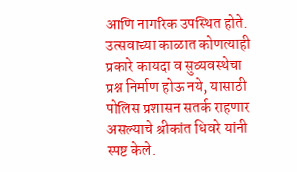आणि नागरिक उपस्थित होते.
उत्सवाच्या काळात कोणत्याही प्रकारे कायदा व सुव्यवस्थेचा प्रश्न निर्माण होऊ नये, यासाठी पोलिस प्रशासन सतर्क राहणार असल्याचे श्रीकांत धिवरे यांनी स्पष्ट केले.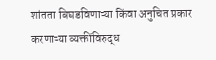शांतता बिघडविणाऱ्या किंवा अनुचित प्रकार करणाऱ्या व्यक्तींविरुद्ध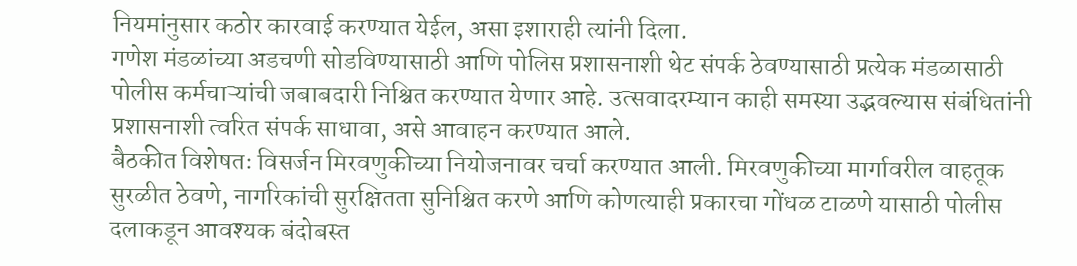नियमांनुसार कठोर कारवाई करण्यात येईल, असा इशाराही त्यांनी दिला.
गणेश मंडळांच्या अडचणी सोडविण्यासाठी आणि पोलिस प्रशासनाशी थेट संपर्क ठेवण्यासाठी प्रत्येक मंडळासाठी पोलीस कर्मचाऱ्यांची जबाबदारी निश्चित करण्यात येणार आहे. उत्सवादरम्यान काही समस्या उद्भवल्यास संबंधितांनी प्रशासनाशी त्वरित संपर्क साधावा, असे आवाहन करण्यात आले.
बैठकीत विशेषतः विसर्जन मिरवणुकीच्या नियोजनावर चर्चा करण्यात आली. मिरवणुकीच्या मार्गावरील वाहतूक सुरळीत ठेवणे, नागरिकांची सुरक्षितता सुनिश्चित करणे आणि कोणत्याही प्रकारचा गोंधळ टाळणे यासाठी पोलीस दलाकडून आवश्यक बंदोबस्त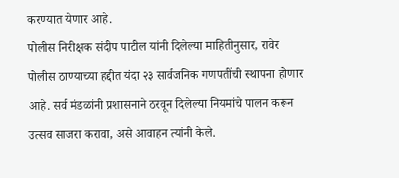करण्यात येणार आहे.
पोलीस निरीक्षक संदीप पाटील यांनी दिलेल्या माहितीनुसार, रावेर पोलीस ठाण्याच्या हद्दीत यंदा २३ सार्वजनिक गणपतींची स्थापना होणार आहे. सर्व मंडळांनी प्रशासनाने ठरवून दिलेल्या नियमांचे पालन करून उत्सव साजरा करावा, असे आवाहन त्यांनी केले.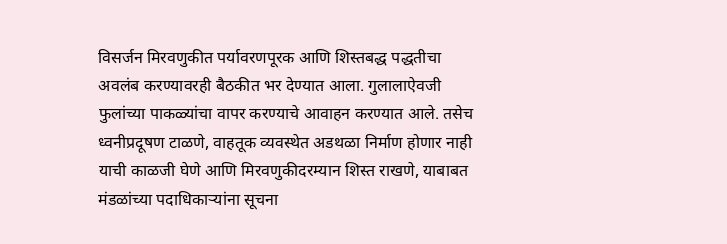विसर्जन मिरवणुकीत पर्यावरणपूरक आणि शिस्तबद्ध पद्धतीचा अवलंब करण्यावरही बैठकीत भर देण्यात आला. गुलालाऐवजी फुलांच्या पाकळ्यांचा वापर करण्याचे आवाहन करण्यात आले. तसेच ध्वनीप्रदूषण टाळणे, वाहतूक व्यवस्थेत अडथळा निर्माण होणार नाही याची काळजी घेणे आणि मिरवणुकीदरम्यान शिस्त राखणे, याबाबत मंडळांच्या पदाधिकाऱ्यांना सूचना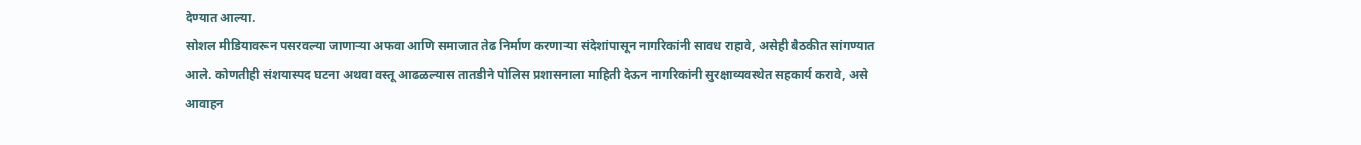देण्यात आल्या.
सोशल मीडियावरून पसरवल्या जाणाऱ्या अफवा आणि समाजात तेढ निर्माण करणाऱ्या संदेशांपासून नागरिकांनी सावध राहावे, असेही बैठकीत सांगण्यात आले. कोणतीही संशयास्पद घटना अथवा वस्तू आढळल्यास तातडीने पोलिस प्रशासनाला माहिती देऊन नागरिकांनी सुरक्षाव्यवस्थेत सहकार्य करावे, असे आवाहन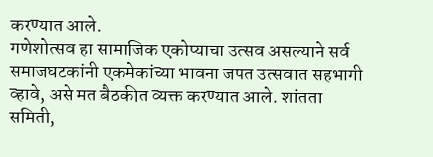करण्यात आले.
गणेशोत्सव हा सामाजिक एकोप्याचा उत्सव असल्याने सर्व समाजघटकांनी एकमेकांच्या भावना जपत उत्सवात सहभागी व्हावे, असे मत बैठकीत व्यक्त करण्यात आले. शांतता समिती,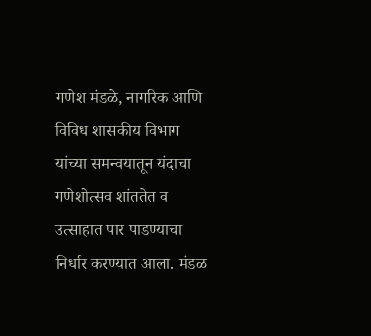गणेश मंडळे, नागरिक आणि विविध शासकीय विभाग यांच्या समन्वयातून यंदाचा गणेशोत्सव शांततेत व उत्साहात पार पाडण्याचा निर्धार करण्यात आला. मंडळ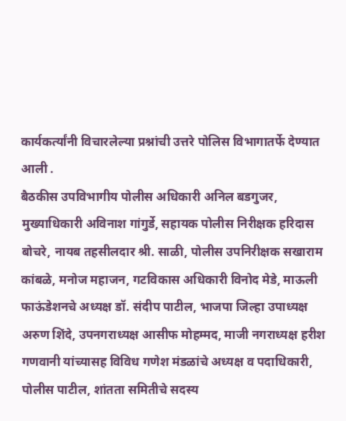कार्यकर्त्यांनी विचारलेल्या प्रश्नांची उत्तरे पोलिस विभागातर्फे देण्यात आली .
बैठकीस उपविभागीय पोलीस अधिकारी अनिल बडगुजर, मुख्याधिकारी अविनाश गांगुर्डे, सहायक पोलीस निरीक्षक हरिदास बोचरे, नायब तहसीलदार श्री. साळी, पोलीस उपनिरीक्षक सखाराम कांबळे, मनोज महाजन, गटविकास अधिकारी विनोद मेडे, माऊली फाऊंडेशनचे अध्यक्ष डॉ. संदीप पाटील, भाजपा जिल्हा उपाध्यक्ष अरुण शिंदे, उपनगराध्यक्ष आसीफ मोहम्मद, माजी नगराध्यक्ष हरीश गणवानी यांच्यासह विविध गणेश मंडळांचे अध्यक्ष व पदाधिकारी, पोलीस पाटील, शांतता समितीचे सदस्य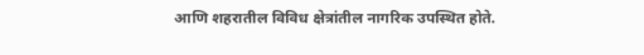आणि शहरातील विविध क्षेत्रांतील नागरिक उपस्थित होते.